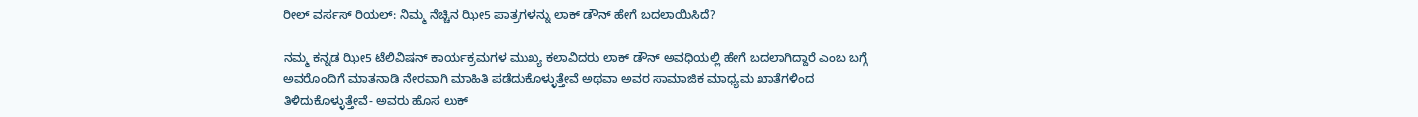ರೀಲ್ ವರ್ಸಸ್ ರಿಯಲ್: ನಿಮ್ಮ ನೆಚ್ಚಿನ ಝೀ5 ಪಾತ್ರಗಳನ್ನು ಲಾಕ್ ಡೌನ್ ಹೇಗೆ ಬದಲಾಯಿಸಿದೆ?

ನಮ್ಮ ಕನ್ನಡ ಝೀ5 ಟೆಲಿವಿಷನ್ ಕಾರ್ಯಕ್ರಮಗಳ ಮುಖ್ಯ ಕಲಾವಿದರು ಲಾಕ್ ಡೌನ್ ಅವಧಿಯಲ್ಲಿ ಹೇಗೆ ಬದಲಾಗಿದ್ದಾರೆ ಎಂಬ ಬಗ್ಗೆ ಅವರೊಂದಿಗೆ ಮಾತನಾಡಿ ನೇರವಾಗಿ ಮಾಹಿತಿ ಪಡೆದುಕೊಳ್ಳುತ್ತೇವೆ ಅಥವಾ ಅವರ ಸಾಮಾಜಿಕ ಮಾಧ್ಯಮ ಖಾತೆಗಳಿಂದ ತಿಳಿದುಕೊಳ್ಳುತ್ತೇವೆ- ಅವರು ಹೊಸ ಲುಕ್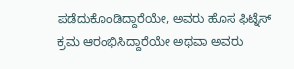ಪಡೆದುಕೊಂಡಿದ್ದಾರೆಯೇ, ಅವರು ಹೊಸ ಫಿಟ್ನೆಸ್ ಕ್ರಮ ಆರಂಭಿಸಿದ್ದಾರೆಯೇ ಅಥವಾ ಅವರು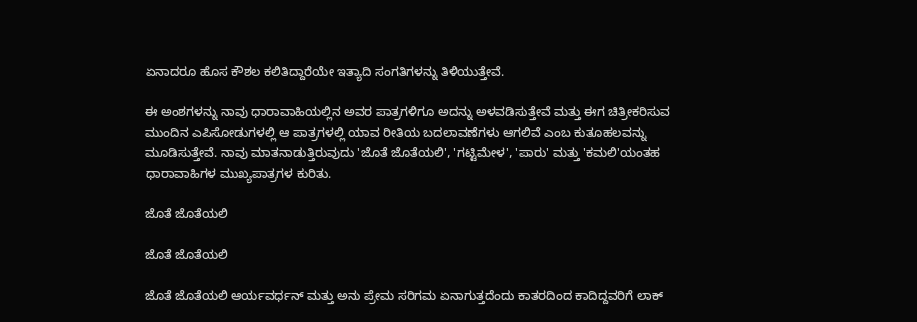ಏನಾದರೂ ಹೊಸ ಕೌಶಲ ಕಲಿತಿದ್ದಾರೆಯೇ ಇತ್ಯಾದಿ ಸಂಗತಿಗಳನ್ನು ತಿಳಿಯುತ್ತೇವೆ.

ಈ ಅಂಶಗಳನ್ನು ನಾವು ಧಾರಾವಾಹಿಯಲ್ಲಿನ ಅವರ ಪಾತ್ರಗಳಿಗೂ ಅದನ್ನು ಅಳವಡಿಸುತ್ತೇವೆ ಮತ್ತು ಈಗ ಚಿತ್ರೀಕರಿಸುವ ಮುಂದಿನ ಎಪಿಸೋಡುಗಳಲ್ಲಿ ಆ ಪಾತ್ರಗಳಲ್ಲಿ ಯಾವ ರೀತಿಯ ಬದಲಾವಣೆಗಳು ಆಗಲಿವೆ ಎಂಬ ಕುತೂಹಲವನ್ನು ಮೂಡಿಸುತ್ತೇವೆ. ನಾವು ಮಾತನಾಡುತ್ತಿರುವುದು 'ಜೊತೆ ಜೊತೆಯಲಿ', 'ಗಟ್ಟಿಮೇಳ', 'ಪಾರು' ಮತ್ತು 'ಕಮಲಿ'ಯಂತಹ ಧಾರಾವಾಹಿಗಳ ಮುಖ್ಯಪಾತ್ರಗಳ ಕುರಿತು.

ಜೊತೆ ಜೊತೆಯಲಿ

ಜೊತೆ ಜೊತೆಯಲಿ

ಜೊತೆ ಜೊತೆಯಲಿ ಆರ್ಯವರ್ಧನ್ ಮತ್ತು ಅನು ಪ್ರೇಮ ಸರಿಗಮ ಏನಾಗುತ್ತದೆಂದು ಕಾತರದಿಂದ ಕಾದಿದ್ದವರಿಗೆ ಲಾಕ್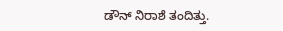ಡೌನ್ ನಿರಾಶೆ ತಂದಿತ್ತು.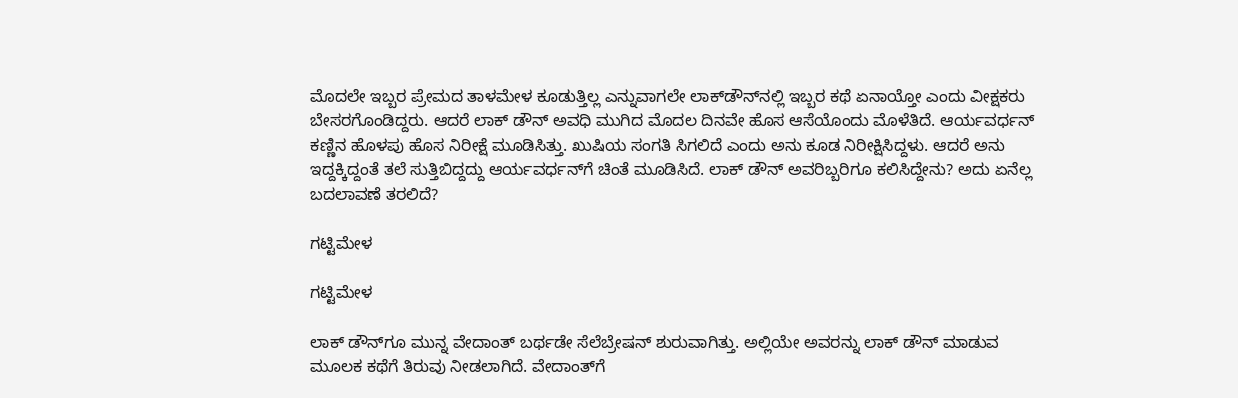ಮೊದಲೇ ಇಬ್ಬರ ಪ್ರೇಮದ ತಾಳಮೇಳ ಕೂಡುತ್ತಿಲ್ಲ ಎನ್ನುವಾಗಲೇ ಲಾಕ್‌ಡೌನ್‌ನಲ್ಲಿ ಇಬ್ಬರ ಕಥೆ ಏನಾಯ್ತೋ ಎಂದು ವೀಕ್ಷಕರು ಬೇಸರಗೊಂಡಿದ್ದರು. ಆದರೆ ಲಾಕ್ ಡೌನ್ ಅವಧಿ ಮುಗಿದ ಮೊದಲ ದಿನವೇ ಹೊಸ ಆಸೆಯೊಂದು ಮೊಳೆತಿದೆ. ಆರ್ಯವರ್ಧನ್ ಕಣ್ಣಿನ ಹೊಳಪು ಹೊಸ ನಿರೀಕ್ಷೆ ಮೂಡಿಸಿತ್ತು. ಖುಷಿಯ ಸಂಗತಿ ಸಿಗಲಿದೆ ಎಂದು ಅನು ಕೂಡ ನಿರೀಕ್ಷಿಸಿದ್ದಳು. ಆದರೆ ಅನು ಇದ್ದಕ್ಕಿದ್ದಂತೆ ತಲೆ ಸುತ್ತಿಬಿದ್ದದ್ದು ಆರ್ಯವರ್ಧನ್‌ಗೆ ಚಿಂತೆ ಮೂಡಿಸಿದೆ. ಲಾಕ್ ಡೌನ್ ಅವರಿಬ್ಬರಿಗೂ ಕಲಿಸಿದ್ದೇನು? ಅದು ಏನೆಲ್ಲ ಬದಲಾವಣೆ ತರಲಿದೆ?

ಗಟ್ಟಿಮೇಳ

ಗಟ್ಟಿಮೇಳ

ಲಾಕ್ ಡೌನ್‌ಗೂ ಮುನ್ನ ವೇದಾಂತ್ ಬರ್ಥಡೇ ಸೆಲೆಬ್ರೇಷನ್ ಶುರುವಾಗಿತ್ತು. ಅಲ್ಲಿಯೇ ಅವರನ್ನು ಲಾಕ್ ಡೌನ್ ಮಾಡುವ ಮೂಲಕ ಕಥೆಗೆ ತಿರುವು ನೀಡಲಾಗಿದೆ. ವೇದಾಂತ್‌ಗೆ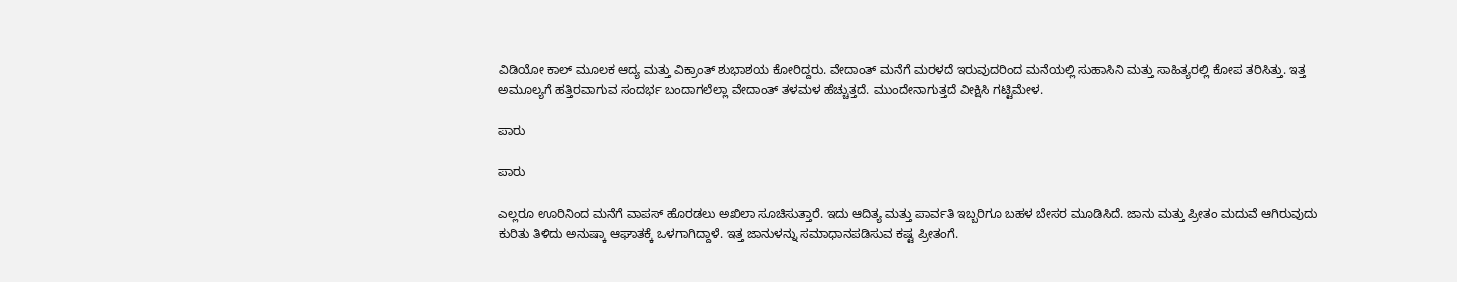ವಿಡಿಯೋ ಕಾಲ್ ಮೂಲಕ ಆದ್ಯ ಮತ್ತು ವಿಕ್ರಾಂತ್ ಶುಭಾಶಯ ಕೋರಿದ್ದರು. ವೇದಾಂತ್ ಮನೆಗೆ ಮರಳದೆ ಇರುವುದರಿಂದ ಮನೆಯಲ್ಲಿ ಸುಹಾಸಿನಿ ಮತ್ತು ಸಾಹಿತ್ಯರಲ್ಲಿ ಕೋಪ ತರಿಸಿತ್ತು. ಇತ್ತ ಅಮೂಲ್ಯಗೆ ಹತ್ತಿರವಾಗುವ ಸಂದರ್ಭ ಬಂದಾಗಲೆಲ್ಲಾ ವೇದಾಂತ್ ತಳಮಳ ಹೆಚ್ಚುತ್ತದೆ. ಮುಂದೇನಾಗುತ್ತದೆ ವೀಕ್ಷಿಸಿ ಗಟ್ಟಿಮೇಳ.

ಪಾರು

ಪಾರು

ಎಲ್ಲರೂ ಊರಿನಿಂದ ಮನೆಗೆ ವಾಪಸ್ ಹೊರಡಲು ಅಖಿಲಾ ಸೂಚಿಸುತ್ತಾರೆ. ಇದು ಆದಿತ್ಯ ಮತ್ತು ಪಾರ್ವತಿ ಇಬ್ಬರಿಗೂ ಬಹಳ ಬೇಸರ ಮೂಡಿಸಿದೆ. ಜಾನು ಮತ್ತು ಪ್ರೀತಂ ಮದುವೆ ಆಗಿರುವುದು ಕುರಿತು ತಿಳಿದು ಅನುಷ್ಕಾ ಆಘಾತಕ್ಕೆ ಒಳಗಾಗಿದ್ದಾಳೆ. ಇತ್ತ ಜಾನುಳನ್ನು ಸಮಾಧಾನಪಡಿಸುವ ಕಷ್ಟ ಪ್ರೀತಂಗೆ.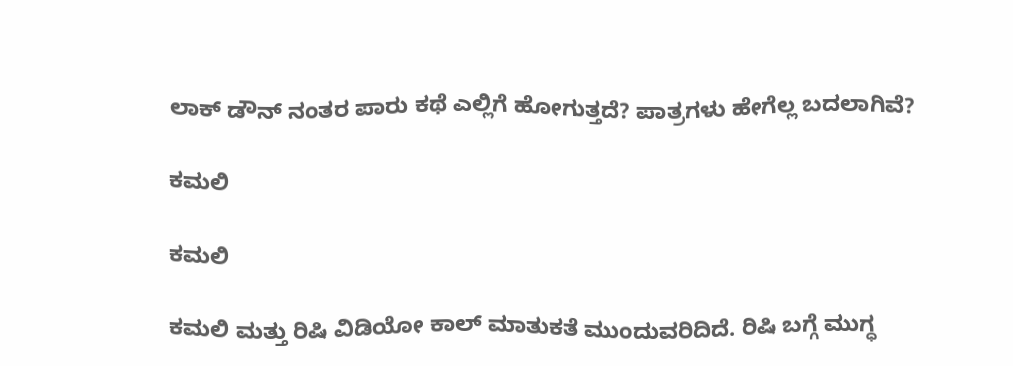ಲಾಕ್ ಡೌನ್ ನಂತರ ಪಾರು ಕಥೆ ಎಲ್ಲಿಗೆ ಹೋಗುತ್ತದೆ? ಪಾತ್ರಗಳು ಹೇಗೆಲ್ಲ ಬದಲಾಗಿವೆ?

ಕಮಲಿ

ಕಮಲಿ

ಕಮಲಿ ಮತ್ತು ರಿಷಿ ವಿಡಿಯೋ ಕಾಲ್ ಮಾತುಕತೆ ಮುಂದುವರಿದಿದೆ. ರಿಷಿ ಬಗ್ಗೆ ಮುಗ್ಧ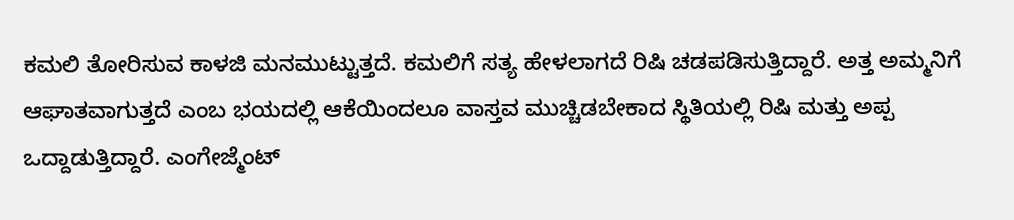ಕಮಲಿ ತೋರಿಸುವ ಕಾಳಜಿ ಮನಮುಟ್ಟುತ್ತದೆ. ಕಮಲಿಗೆ ಸತ್ಯ ಹೇಳಲಾಗದೆ ರಿಷಿ ಚಡಪಡಿಸುತ್ತಿದ್ದಾರೆ. ಅತ್ತ ಅಮ್ಮನಿಗೆ ಆಘಾತವಾಗುತ್ತದೆ ಎಂಬ ಭಯದಲ್ಲಿ ಆಕೆಯಿಂದಲೂ ವಾಸ್ತವ ಮುಚ್ಚಿಡಬೇಕಾದ ಸ್ಥಿತಿಯಲ್ಲಿ ರಿಷಿ ಮತ್ತು ಅಪ್ಪ ಒದ್ದಾಡುತ್ತಿದ್ದಾರೆ. ಎಂಗೇಜ್ಮೆಂಟ್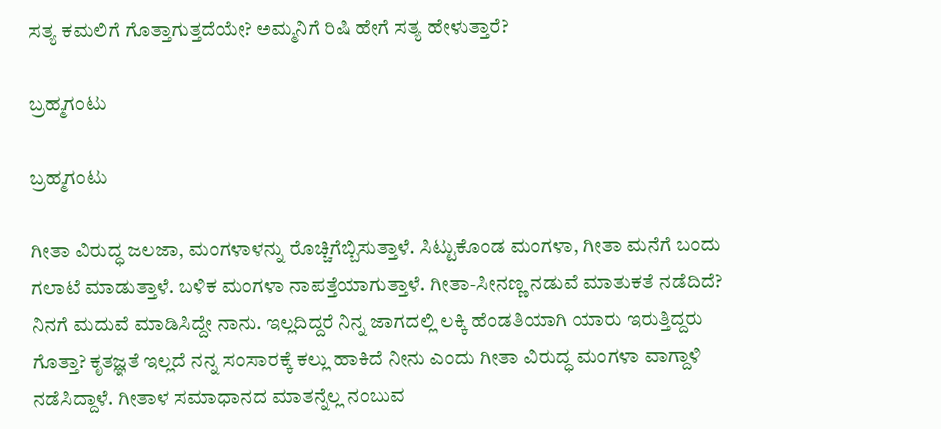ಸತ್ಯ ಕಮಲಿಗೆ ಗೊತ್ತಾಗುತ್ತದೆಯೇ? ಅಮ್ಮನಿಗೆ ರಿಷಿ ಹೇಗೆ ಸತ್ಯ ಹೇಳುತ್ತಾರೆ?

ಬ್ರಹ್ಮಗಂಟು

ಬ್ರಹ್ಮಗಂಟು

ಗೀತಾ ವಿರುದ್ಧ ಜಲಜಾ, ಮಂಗಳಾಳನ್ನು ರೊಚ್ಚಿಗೆಬ್ಬಿಸುತ್ತಾಳೆ. ಸಿಟ್ಟುಕೊಂಡ ಮಂಗಳಾ, ಗೀತಾ ಮನೆಗೆ ಬಂದು ಗಲಾಟೆ ಮಾಡುತ್ತಾಳೆ. ಬಳಿಕ ಮಂಗಳಾ ನಾಪತ್ತೆಯಾಗುತ್ತಾಳೆ. ಗೀತಾ-ಸೀನಣ್ಣ ನಡುವೆ ಮಾತುಕತೆ ನಡೆದಿದೆ? ನಿನಗೆ ಮದುವೆ ಮಾಡಿಸಿದ್ದೇ ನಾನು. ಇಲ್ಲದಿದ್ದರೆ ನಿನ್ನ ಜಾಗದಲ್ಲಿ ಲಕ್ಕಿ ಹೆಂಡತಿಯಾಗಿ ಯಾರು ಇರುತ್ತಿದ್ದರು ಗೊತ್ತಾ? ಕೃತಜ್ಞತೆ ಇಲ್ಲದೆ ನನ್ನ ಸಂಸಾರಕ್ಕೆ ಕಲ್ಲು ಹಾಕಿದೆ ನೀನು ಎಂದು ಗೀತಾ ವಿರುದ್ಧ ಮಂಗಳಾ ವಾಗ್ದಾಳಿ ನಡೆಸಿದ್ದಾಳೆ. ಗೀತಾಳ ಸಮಾಧಾನದ ಮಾತನ್ನೆಲ್ಲ ನಂಬುವ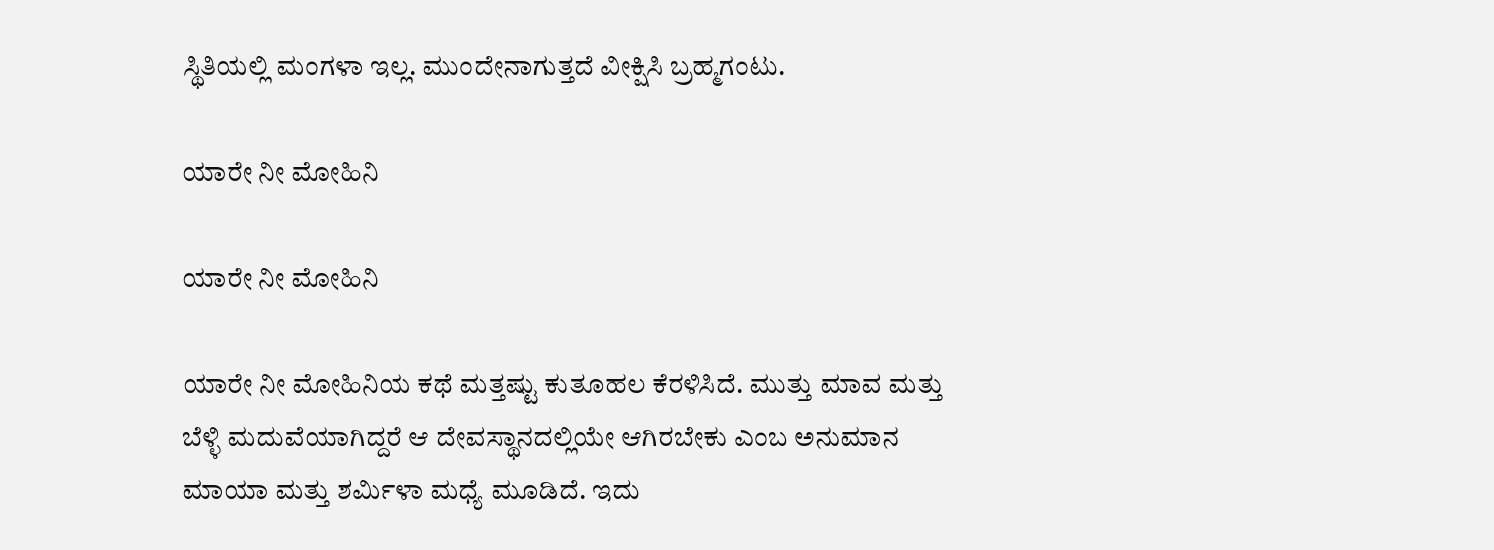ಸ್ಥಿತಿಯಲ್ಲಿ ಮಂಗಳಾ ಇಲ್ಲ. ಮುಂದೇನಾಗುತ್ತದೆ ವೀಕ್ಷಿಸಿ ಬ್ರಹ್ಮಗಂಟು.

ಯಾರೇ ನೀ ಮೋಹಿನಿ

ಯಾರೇ ನೀ ಮೋಹಿನಿ

ಯಾರೇ ನೀ ಮೋಹಿನಿಯ ಕಥೆ ಮತ್ತಷ್ಟು ಕುತೂಹಲ ಕೆರಳಿಸಿದೆ. ಮುತ್ತು ಮಾವ ಮತ್ತು ಬೆಳ್ಳಿ ಮದುವೆಯಾಗಿದ್ದರೆ ಆ ದೇವಸ್ಥಾನದಲ್ಲಿಯೇ ಆಗಿರಬೇಕು ಎಂಬ ಅನುಮಾನ ಮಾಯಾ ಮತ್ತು ಶರ್ಮಿಳಾ ಮಧ್ಯೆ ಮೂಡಿದೆ. ಇದು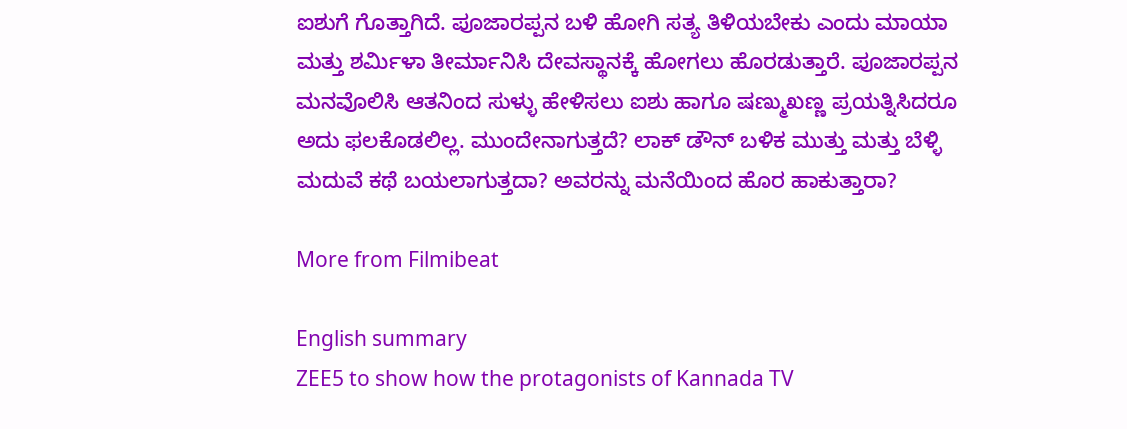ಐಶುಗೆ ಗೊತ್ತಾಗಿದೆ. ಪೂಜಾರಪ್ಪನ ಬಳಿ ಹೋಗಿ ಸತ್ಯ ತಿಳಿಯಬೇಕು ಎಂದು ಮಾಯಾ ಮತ್ತು ಶರ್ಮಿಳಾ ತೀರ್ಮಾನಿಸಿ ದೇವಸ್ಥಾನಕ್ಕೆ ಹೋಗಲು ಹೊರಡುತ್ತಾರೆ. ಪೂಜಾರಪ್ಪನ ಮನವೊಲಿಸಿ ಆತನಿಂದ ಸುಳ್ಳು ಹೇಳಿಸಲು ಐಶು ಹಾಗೂ ಷಣ್ಮುಖಣ್ಣ ಪ್ರಯತ್ನಿಸಿದರೂ ಅದು ಫಲಕೊಡಲಿಲ್ಲ. ಮುಂದೇನಾಗುತ್ತದೆ? ಲಾಕ್ ಡೌನ್ ಬಳಿಕ ಮುತ್ತು ಮತ್ತು ಬೆಳ್ಳಿ ಮದುವೆ ಕಥೆ ಬಯಲಾಗುತ್ತದಾ? ಅವರನ್ನು ಮನೆಯಿಂದ ಹೊರ ಹಾಕುತ್ತಾರಾ?

More from Filmibeat

English summary
ZEE5 to show how the protagonists of Kannada TV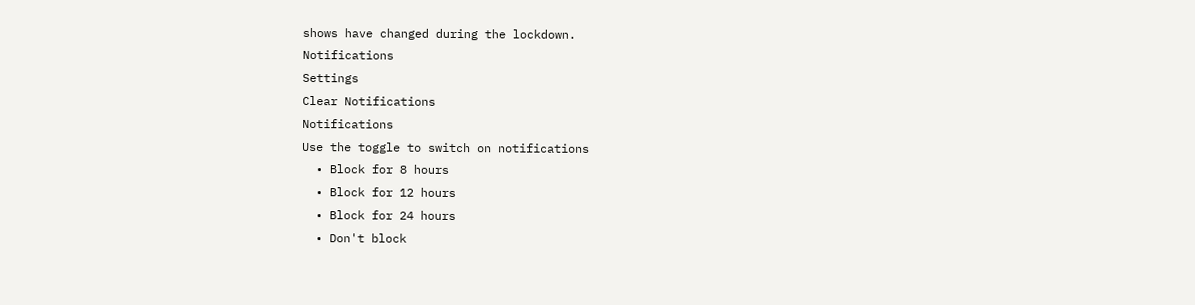shows have changed during the lockdown.
Notifications
Settings
Clear Notifications
Notifications
Use the toggle to switch on notifications
  • Block for 8 hours
  • Block for 12 hours
  • Block for 24 hours
  • Don't block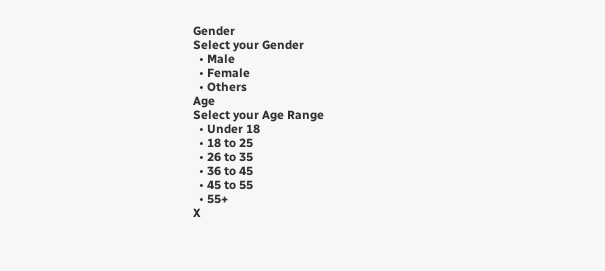Gender
Select your Gender
  • Male
  • Female
  • Others
Age
Select your Age Range
  • Under 18
  • 18 to 25
  • 26 to 35
  • 36 to 45
  • 45 to 55
  • 55+
X